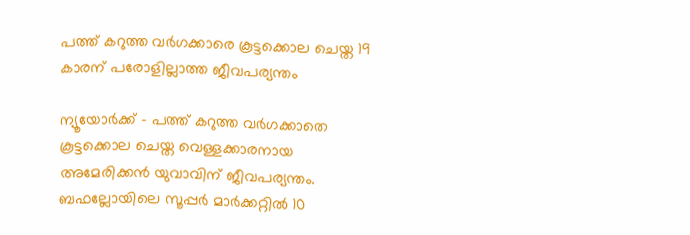പത്ത് കറുത്ത വര്‍ഗക്കാരെ കൂട്ടക്കൊല ചെയ്ത 19 കാരന് പരോളില്ലാത്ത ജീവപര്യന്തം

ന്യൂയോര്‍ക്ക് - പത്ത് കറുത്ത വര്‍ഗക്കാതെ കൂട്ടക്കൊല ചെയ്ത വെള്ളക്കാരനായ അമേരിക്കന്‍ യുവാവിന് ജീവപര്യന്തം. ബഫല്ലോയിലെ സൂപ്പര്‍ മാര്‍ക്കറ്റില്‍ 10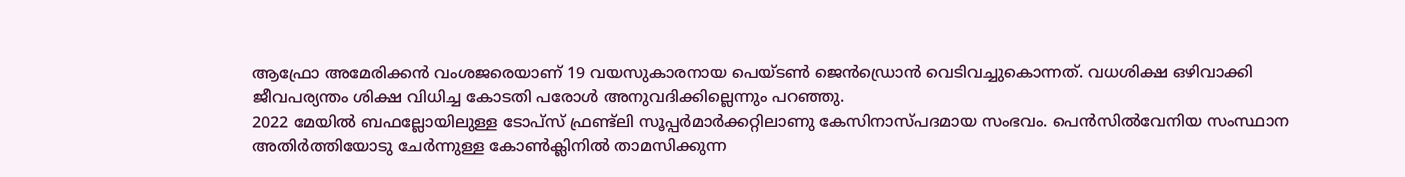ആഫ്രോ അമേരിക്കന്‍ വംശജരെയാണ് 19 വയസുകാരനായ പെയ്ടണ്‍ ജെന്‍ഡ്രൊന്‍ വെടിവച്ചുകൊന്നത്. വധശിക്ഷ ഒഴിവാക്കി ജീവപര്യന്തം ശിക്ഷ വിധിച്ച കോടതി പരോള്‍ അനുവദിക്കില്ലെന്നും പറഞ്ഞു.
2022 മേയില്‍ ബഫല്ലോയിലുള്ള ടോപ്‌സ് ഫ്രണ്ട്‌ലി സൂപ്പര്‍മാര്‍ക്കറ്റിലാണു കേസിനാസ്പദമായ സംഭവം. പെന്‍സില്‍വേനിയ സംസ്ഥാന അതിര്‍ത്തിയോടു ചേര്‍ന്നുള്ള കോണ്‍ക്ലിനില്‍ താമസിക്കുന്ന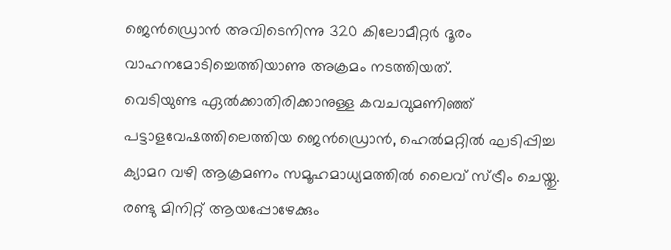ജെന്‍ഡ്രൊന്‍ അവിടെനിന്നു 320 കിലോമീറ്റര്‍ ദൂരം വാഹനമോടിച്ചെത്തിയാണു അക്രമം നടത്തിയത്.
വെടിയുണ്ട ഏല്‍ക്കാതിരിക്കാനുള്ള കവചവുമണിഞ്ഞ് പട്ടാളവേഷത്തിലെത്തിയ ജെന്‍ഡ്രൊന്‍, ഹെല്‍മറ്റില്‍ ഘടിപ്പിച്ച ക്യാമറ വഴി ആക്രമണം സമൂഹമാധ്യമത്തില്‍ ലൈവ് സ്ട്രീം ചെയ്തു. രണ്ടു മിനിറ്റ് ആയപ്പോഴേക്കും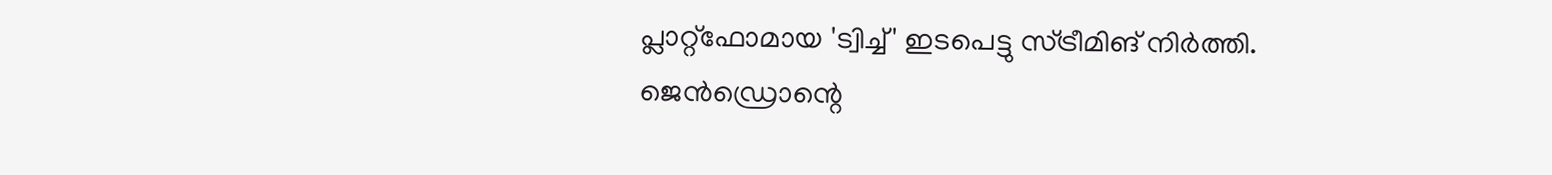പ്ലാറ്റ്‌ഫോമായ 'ട്വിച്ച്' ഇടപെട്ടു സ്ട്രീമിങ് നിര്‍ത്തി. ജെന്‍ഡ്രൊന്റെ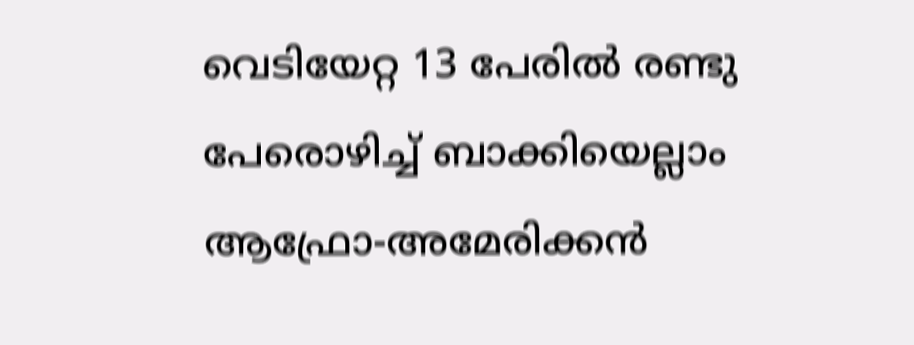വെടിയേറ്റ 13 പേരില്‍ രണ്ടു പേരൊഴിച്ച് ബാക്കിയെല്ലാം ആഫ്രോ-അമേരിക്കന്‍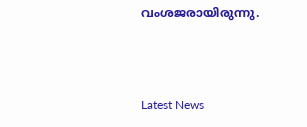വംശജരായിരുന്നു.



Latest News